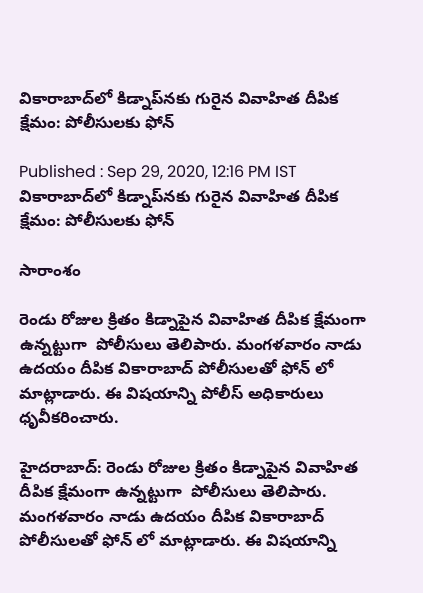వికారాబాద్‌లో కిడ్నాప్‌నకు గురైన వివాహిత దీపిక క్షేమం: పోలీసులకు ఫోన్

Published : Sep 29, 2020, 12:16 PM IST
వికారాబాద్‌లో కిడ్నాప్‌నకు గురైన వివాహిత దీపిక క్షేమం: పోలీసులకు ఫోన్

సారాంశం

రెండు రోజుల క్రితం కిడ్నాపైన వివాహిత దీపిక క్షేమంగా ఉన్నట్టుగా  పోలీసులు తెలిపారు. మంగళవారం నాడు ఉదయం దీపిక వికారాబాద్ పోలీసులతో ఫోన్ లో మాట్లాడారు. ఈ విషయాన్ని పోలీస్ అధికారులు ధృవీకరించారు.

హైదరాబాద్: రెండు రోజుల క్రితం కిడ్నాపైన వివాహిత దీపిక క్షేమంగా ఉన్నట్టుగా  పోలీసులు తెలిపారు. మంగళవారం నాడు ఉదయం దీపిక వికారాబాద్ పోలీసులతో ఫోన్ లో మాట్లాడారు. ఈ విషయాన్ని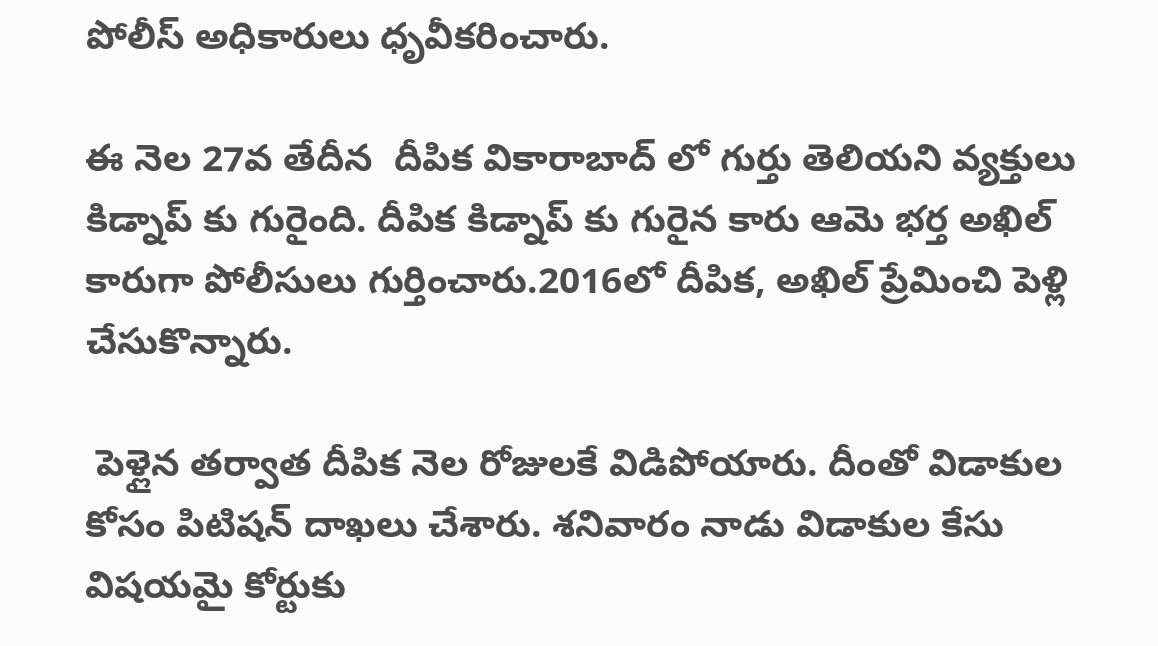పోలీస్ అధికారులు ధృవీకరించారు.

ఈ నెల 27వ తేదీన  దీపిక వికారాబాద్ లో గుర్తు తెలియని వ్యక్తులు కిడ్నాప్ కు గురైంది. దీపిక కిడ్నాప్ కు గురైన కారు ఆమె భర్త అఖిల్ కారుగా పోలీసులు గుర్తించారు.2016లో దీపిక, అఖిల్ ప్రేమించి పెళ్లి చేసుకొన్నారు.

 పెళ్లైన తర్వాత దీపిక నెల రోజులకే విడిపోయారు. దీంతో విడాకుల కోసం పిటిషన్ దాఖలు చేశారు. శనివారం నాడు విడాకుల కేసు విషయమై కోర్టుకు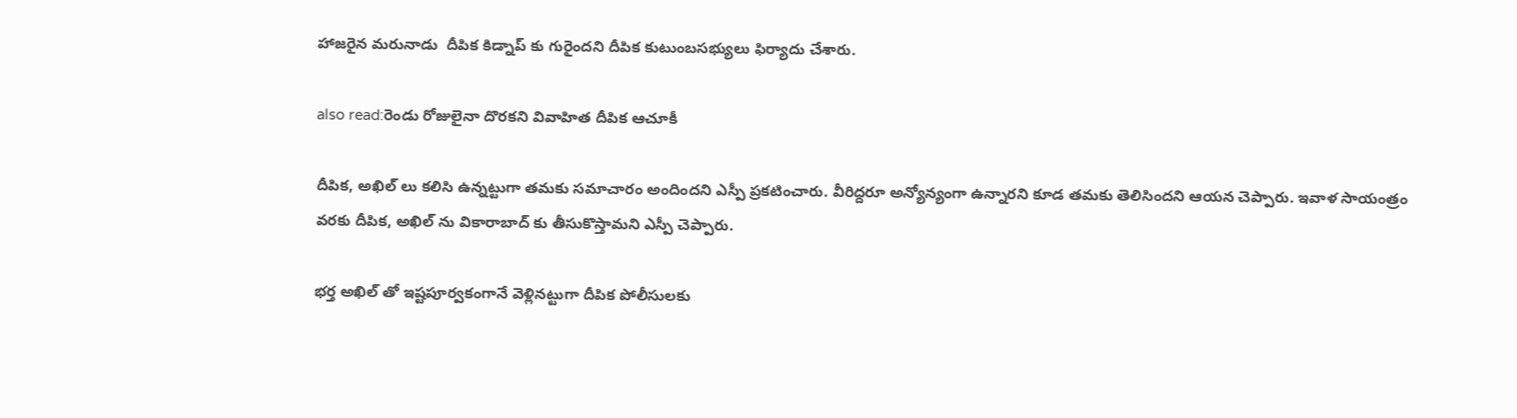హాజరైన మరునాడు  దీపిక కిడ్నాప్ కు గురైందని దీపిక కుటుంబసభ్యులు ఫిర్యాదు చేశారు.

also read:రెండు రోజులైనా దొరకని వివాహిత దీపిక ఆచూకీ

దీపిక, అఖిల్ లు కలిసి ఉన్నట్టుగా తమకు సమాచారం అందిందని ఎస్పీ ప్రకటించారు. వీరిద్దరూ అన్యోన్యంగా ఉన్నారని కూడ తమకు తెలిసిందని ఆయన చెప్పారు. ఇవాళ సాయంత్రం వరకు దీపిక, అఖిల్ ను వికారాబాద్ కు తీసుకొస్తామని ఎస్పీ చెప్పారు.

భర్త అఖిల్ తో ఇష్టపూర్వకంగానే వెళ్లినట్టుగా దీపిక పోలీసులకు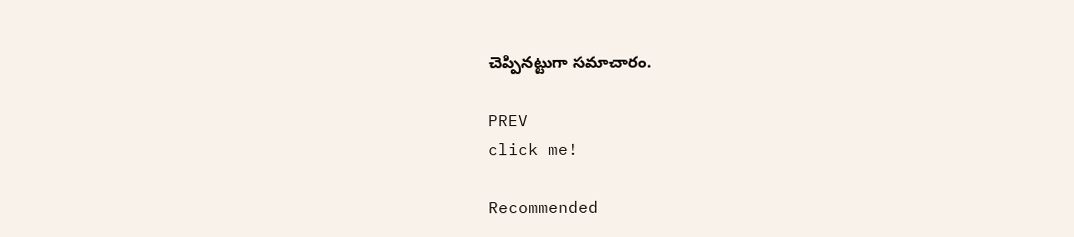చెప్పినట్టుగా సమాచారం.

PREV
click me!

Recommended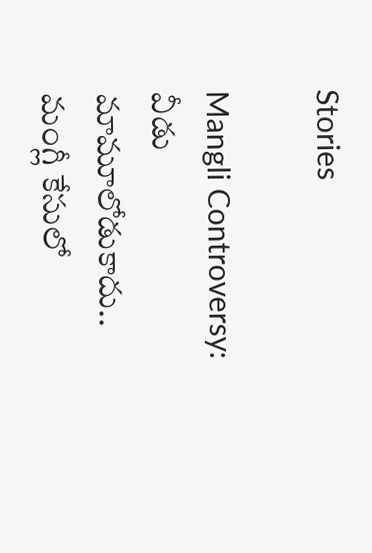Stories

Mangli Controversy: వీడు మామూలోడుకాదు.. మంగ్లీ కేసులో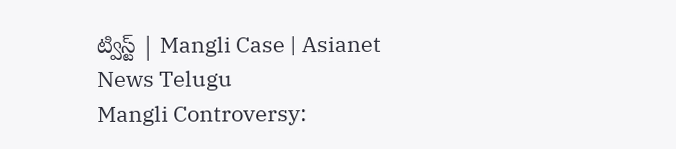ట్విస్ట్ | Mangli Case | Asianet News Telugu
Mangli Controversy: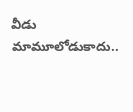వీడు మామూలోడుకాదు..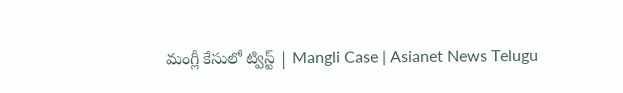మంగ్లీ కేసులో ట్విస్ట్ | Mangli Case | Asianet News Telugu